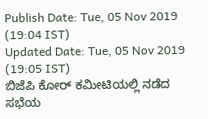Publish Date: Tue, 05 Nov 2019 (19:04 IST)
Updated Date: Tue, 05 Nov 2019 (19:05 IST)
ಬಿಜೆಪಿ ಕೋರ್ ಕಮೀಟಿಯಲ್ಲಿ ನಡೆದ ಸಭೆಯ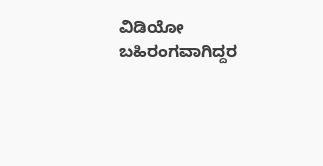ವಿಡಿಯೋ ಬಹಿರಂಗವಾಗಿದ್ದರ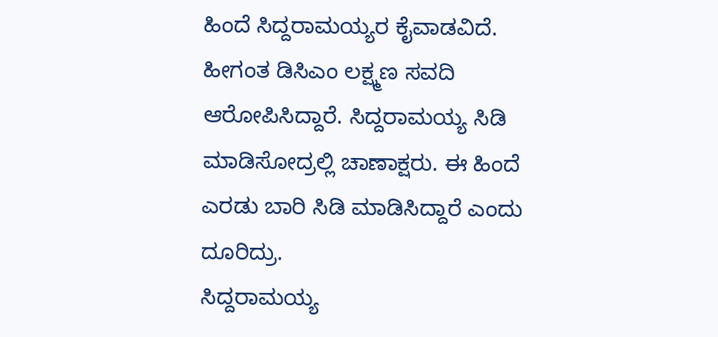ಹಿಂದೆ ಸಿದ್ದರಾಮಯ್ಯರ ಕೈವಾಡವಿದೆ.
ಹೀಗಂತ ಡಿಸಿಎಂ ಲಕ್ಷ್ಮಣ ಸವದಿ ಆರೋಪಿಸಿದ್ದಾರೆ. ಸಿದ್ದರಾಮಯ್ಯ ಸಿಡಿ ಮಾಡಿಸೋದ್ರಲ್ಲಿ ಚಾಣಾಕ್ಷರು. ಈ ಹಿಂದೆ ಎರಡು ಬಾರಿ ಸಿಡಿ ಮಾಡಿಸಿದ್ದಾರೆ ಎಂದು ದೂರಿದ್ರು.
ಸಿದ್ದರಾಮಯ್ಯ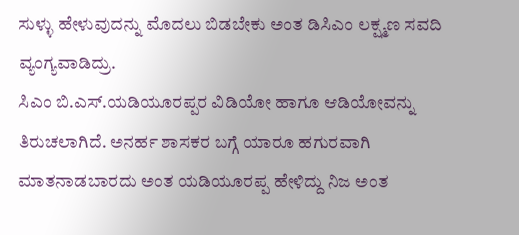ಸುಳ್ಳು ಹೇಳುವುದನ್ನು ಮೊದಲು ಬಿಡಬೇಕು ಅಂತ ಡಿಸಿಎಂ ಲಕ್ಷ್ಮಣ ಸವದಿ ವ್ಯಂಗ್ಯವಾಡಿದ್ರು.
ಸಿಎಂ ಬಿ.ಎಸ್.ಯಡಿಯೂರಪ್ಪರ ವಿಡಿಯೋ ಹಾಗೂ ಆಡಿಯೋವನ್ನು ತಿರುಚಲಾಗಿದೆ. ಅನರ್ಹ ಶಾಸಕರ ಬಗ್ಗೆ ಯಾರೂ ಹಗುರವಾಗಿ ಮಾತನಾಡಬಾರದು ಅಂತ ಯಡಿಯೂರಪ್ಪ ಹೇಳಿದ್ದು ನಿಜ ಅಂತ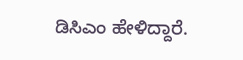ಡಿಸಿಎಂ ಹೇಳಿದ್ದಾರೆ.